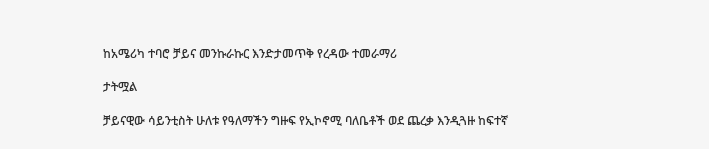ከአሜሪካ ተባሮ ቻይና መንኩራኩር እንድታመጥቅ የረዳው ተመራማሪ

ታትሟል

ቻይናዊው ሳይንቲስት ሁለቱ የዓለማችን ግዙፍ የኢኮኖሚ ባለቤቶች ወደ ጨረቃ እንዲጓዙ ከፍተኛ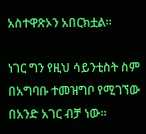አስተዋጽኦን አበርክቷል።

ነገር ግን የዚህ ሳይንቲስት ስም በአግባቡ ተመዝግቦ የሚገኘው በአንድ አገር ብቻ ነው።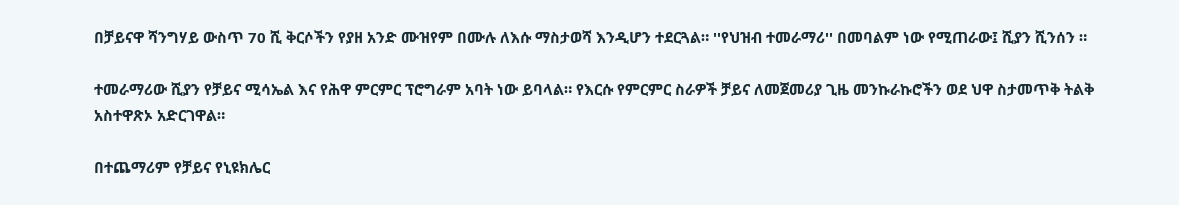በቻይናዋ ሻንግሃይ ውስጥ 70 ሺ ቅርሶችን የያዘ አንድ ሙዝየም በሙሉ ለእሱ ማስታወሻ እንዲሆን ተደርጓል። ''የህዝብ ተመራማሪ'' በመባልም ነው የሚጠራው፤ ሺያን ሺንሰን ።

ተመራማሪው ሺያን የቻይና ሚሳኤል እና የሕዋ ምርምር ፕሮግራም አባት ነው ይባላል። የእርሱ የምርምር ስራዎች ቻይና ለመጀመሪያ ጊዜ መንኩራኩሮችን ወደ ህዋ ስታመጥቅ ትልቅ አስተዋጽኦ አድርገዋል።

በተጨማሪም የቻይና የኒዩክሌር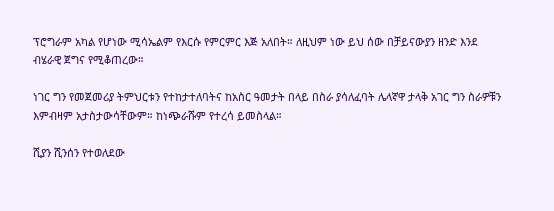ፕሮግራም አካል የሆነው ሚሳኤልም የእርሱ የምርምር እጅ አለበት። ለዚህም ነው ይህ ሰው በቻይናውያን ዘንድ እንደ ብሄራዊ ጀግና የሚቆጠረው።

ነገር ግን የመጀመሪያ ትምህርቱን የተከታተለባትና ከአስር ዓመታት በላይ በስራ ያሳለፈባት ሌላኛዋ ታላቅ አገር ግን ስራዎቹን እምብዛም አታስታውሳቸውም። ከነጭራሹም የተረሳ ይመስላል።

ሺያን ሺንሰን የተወለደው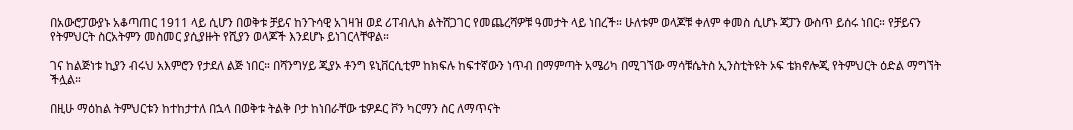በአውሮፓውያኑ አቆጣጠር 1911 ላይ ሲሆን በወቅቱ ቻይና ከንጉሳዊ አገዛዝ ወደ ሪፐብሊክ ልትሸጋገር የመጨረሻዎቹ ዓመታት ላይ ነበረች። ሁለቱም ወላጆቹ ቀለም ቀመስ ሲሆኑ ጃፓን ውስጥ ይሰሩ ነበር። የቻይናን የትምህርት ስርአትምን መስመር ያሲያዙት የሺያን ወላጆች እንደሆኑ ይነገርላቸዋል።

ገና ከልጅነቱ ኪያን ብሩህ አእምሮን የታደለ ልጅ ነበር። በሻንግሃይ ጂያኦ ቶንግ ዩኒቨርሲቲም ከክፍሉ ከፍተኛውን ነጥብ በማምጣት አሜሪካ በሚገኘው ማሳቹሴትስ ኢንስቲትዩት ኦፍ ቴክኖሎጂ የትምህርት ዕድል ማግኘት ችሏል።

በዚሁ ማዕከል ትምህርቱን ከተከታተለ በኋላ በወቅቱ ትልቅ ቦታ ከነበራቸው ቴዎዶር ቮን ካርማን ስር ለማጥናት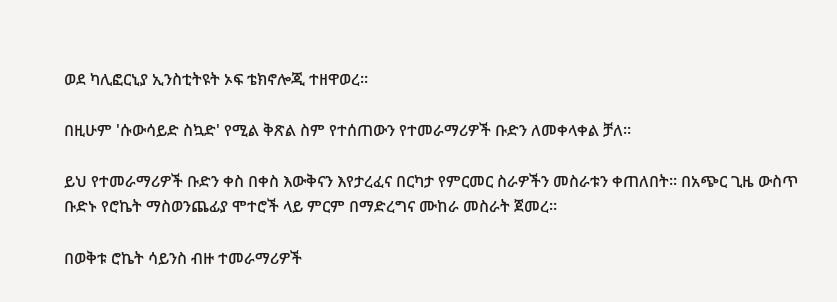ወደ ካሊፎርኒያ ኢንስቲትዩት ኦፍ ቴክኖሎጂ ተዘዋወረ።

በዚሁም 'ሱውሳይድ ስኳድ' የሚል ቅጽል ስም የተሰጠውን የተመራማሪዎች ቡድን ለመቀላቀል ቻለ።

ይህ የተመራማሪዎች ቡድን ቀስ በቀስ እውቅናን እየታረፈና በርካታ የምርመር ስራዎችን መስራቱን ቀጠለበት። በአጭር ጊዜ ውስጥ ቡድኑ የሮኬት ማስወንጨፊያ ሞተሮች ላይ ምርም በማድረግና ሙከራ መስራት ጀመረ።

በወቅቱ ሮኬት ሳይንስ ብዙ ተመራማሪዎች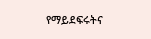የማይደፍሩትና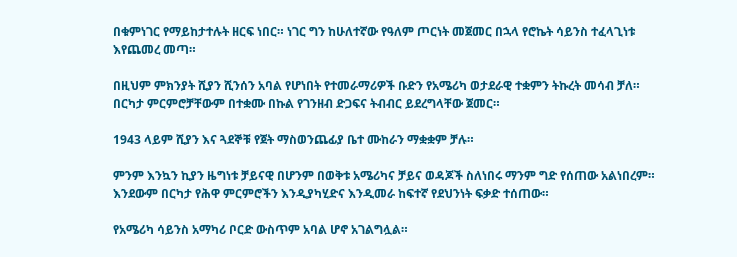በቁምነገር የማይከታተሉት ዘርፍ ነበር። ነገር ግን ከሁለተኛው የዓለም ጦርነት መጀመር በኋላ የሮኬት ሳይንስ ተፈላጊነቱ እየጨመረ መጣ።

በዚህም ምክንያት ሺያን ሺንሰን አባል የሆነበት የተመራማሪዎች ቡድን የአሜሪካ ወታደራዊ ተቋምን ትኩረት መሳብ ቻለ። በርካታ ምርምሮቻቸውም በተቋሙ በኩል የገንዘብ ድጋፍና ትብብር ይደረግላቸው ጀመር።

1943 ላይም ሺያን እና ጓደኞቹ የጀት ማስወንጨፊያ ቤተ ሙከራን ማቋቋም ቻሉ።

ምንም እንኳን ኪያን ዜግነቱ ቻይናዊ በሆንም በወቅቱ አሜሪካና ቻይና ወዳጆች ስለነበሩ ማንም ግድ የሰጠው አልነበረም። እንደውም በርካታ የሕዋ ምርምሮችን እንዲያካሂድና እንዲመራ ከፍተኛ የደህንነት ፍቃድ ተሰጠው።

የአሜሪካ ሳይንስ አማካሪ ቦርድ ውስጥም አባል ሆኖ አገልግሏል።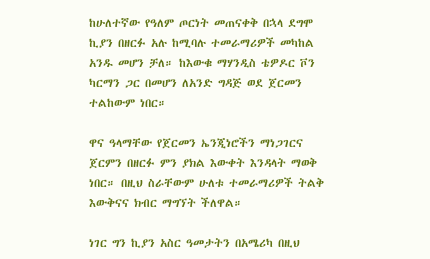ከሁለተኛው የዓለም ጦርነት መጠናቀቅ በኋላ ደግሞ ኪያን በዘርፉ አሉ ከሚባሉ ተመራማሪዎች መካከል አንዱ መሆን ቻለ። ከእውቁ ማሃንዲስ ቴዎዶር ቮን ካርማን ጋር በመሆን ለአንድ ግዳጅ ወደ ጀርመን ተልከውም ነበር።

ዋና ዓላማቸው የጀርመን ኤንጂነሮችን ማነጋገርና ጀርምን በዘርፉ ምን ያክል እውቀት እንዳላት ማወቅ ነበር። በዚህ ስራቸውም ሁለቱ ተመራማሪዎች ትልቅ እውቅናና ክብር ማግኘት ችለዋል።

ነገር ግን ኪያን አስር ዓመታትን በአሜሪካ በዚህ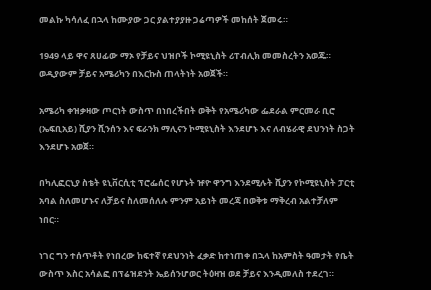መልኩ ካሳለፈ በኋላ ከሙያው ጋር ያልተያያዙ ጋሬጣዎች መከሰት ጀመሩ።

1949 ላይ ዋና ጸሀፊው ማኦ የቻይና ህዝቦች ኮሚዩኒስት ሪፐብሊክ መመስረትን አወጁ። ወዲያውም ቻይና አሜሪካን በእርኩስ ጠላትነት አወጀች።

አሜሪካ ቀዝቃዛው ጦርነት ውስጥ በነበረችበት ወቅት የአሜሪካው ፌደራል ምርመራ ቢሮ (ኤፍቢአይ) ሺያን ሺንሰን እና ፍራንክ ማሊናን ኮሚዩኒስት እንደሆኑ እና ለብሄራዊ ደህንነት ስጋት እንደሆኑ አወጀ።

በካሊፎርኒያ ስቴት ዩኒቨርሲቲ ፕሮፌሰር የሆኑት ዡዮ ዋንግ እንደሚሉት ሺያን የኮሚዩኒስት ፓርቲ አባል ስለመሆኑና ለቻይና ስለመሰለሉ ምንም አይነት መረጃ በወቅቱ ማቅረብ አልተቻለም ነበር።

ነገር ግን ተሰጥቶት የነበረው ከፍተኛ የደህንነት ፈቃድ ከተነጠቀ በኋላ ከአምስት ዓመታት የቤት ውስጥ እስር አሳልፎ በፕሬዝደንት ኤይሰንሆወር ትዕዛዝ ወደ ቻይና እንዲመለስ ተደረገ።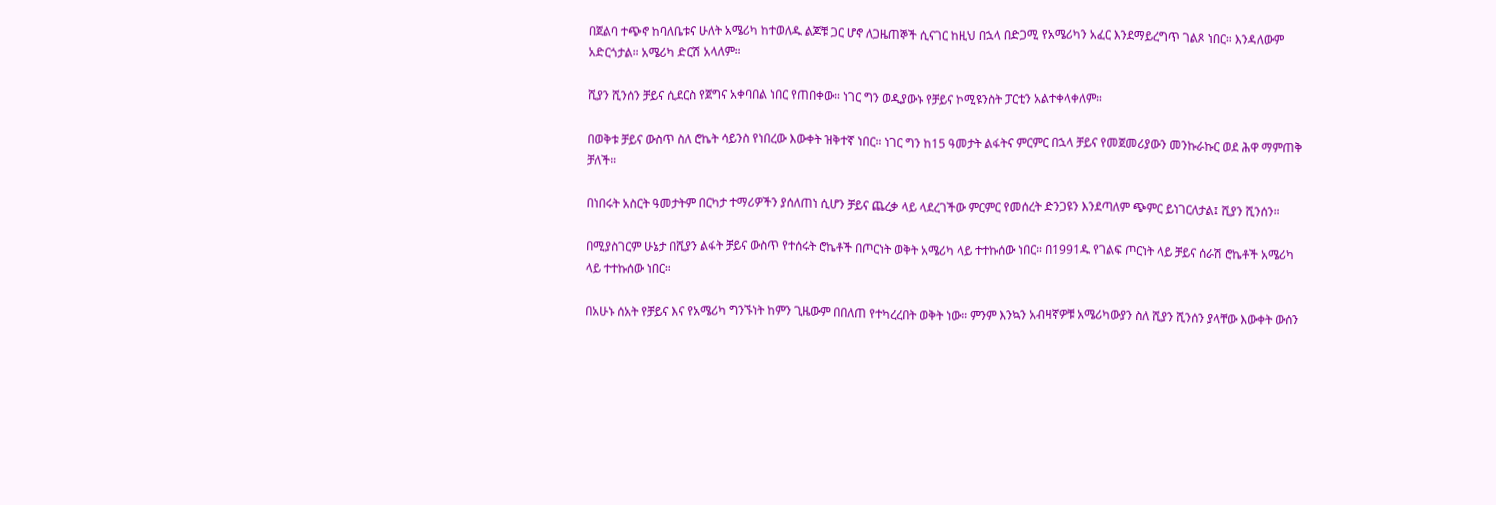በጀልባ ተጭኖ ከባለቤቱና ሁለት አሜሪካ ከተወለዱ ልጆቹ ጋር ሆኖ ለጋዜጠኞች ሲናገር ከዚህ በኋላ በድጋሚ የአሜሪካን አፈር እንደማይረግጥ ገልጾ ነበር። እንዳለውም አድርጎታል። አሜሪካ ድርሽ አላለም።

ሺያን ሺንሰን ቻይና ሲደርስ የጀግና አቀባበል ነበር የጠበቀው። ነገር ግን ወዲያውኑ የቻይና ኮሚዩንስት ፓርቲን አልተቀላቀለም።

በወቅቱ ቻይና ውስጥ ስለ ሮኬት ሳይንስ የነበረው እውቀት ዝቅተኛ ነበር። ነገር ግን ከ15 ዓመታት ልፋትና ምርምር በኋላ ቻይና የመጀመሪያውን መንኩራኩር ወደ ሕዋ ማምጠቅ ቻለች።

በነበሩት አስርት ዓመታትም በርካታ ተማሪዎችን ያሰለጠነ ሲሆን ቻይና ጨረቃ ላይ ላደረገችው ምርምር የመሰረት ድንጋዩን እንደጣለም ጭምር ይነገርለታል፤ ሺያን ሺንሰን።

በሚያስገርም ሁኔታ በሺያን ልፋት ቻይና ውስጥ የተሰሩት ሮኬቶች በጦርነት ወቅት አሜሪካ ላይ ተተኩሰው ነበር። በ1991ዱ የገልፍ ጦርነት ላይ ቻይና ሰራሽ ሮኬቶች አሜሪካ ላይ ተተኩሰው ነበር።

በአሁኑ ሰአት የቻይና እና የአሜሪካ ግንኙነት ከምን ጊዜውም በበለጠ የተካረረበት ወቅት ነው። ምንም እንኳን አብዛኛዎቹ አሜሪካውያን ስለ ሺያን ሺንሰን ያላቸው እውቀት ውሰን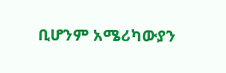ቢሆንም አሜሪካውያን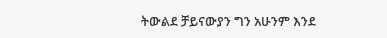ትውልደ ቻይናውያን ግን አሁንም እንደ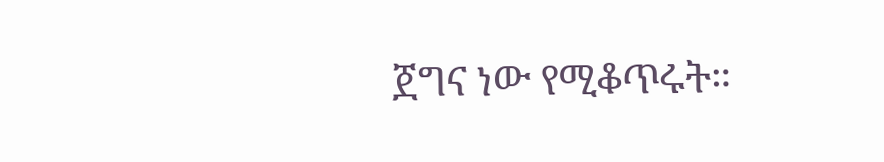ጀግና ነው የሚቆጥሩት።